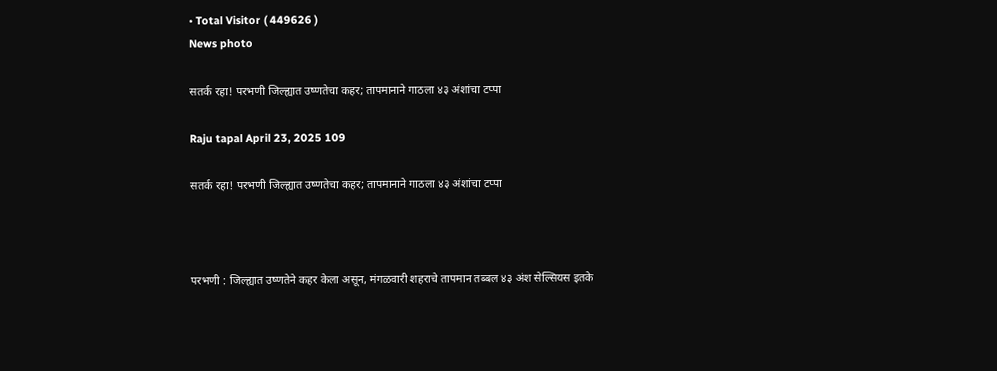• Total Visitor ( 449626 )
News photo

सतर्क रहा! परभणी जिल्ह्यात उष्णतेचा कहर; तापमानाने गाठला ४३ अंशांचा टप्पा

Raju tapal April 23, 2025 109

सतर्क रहा! परभणी जिल्ह्यात उष्णतेचा कहर; तापमानाने गाठला ४३ अंशांचा टप्पा



परभणी : जिल्ह्यात उष्णतेने कहर केला असून, मंगळवारी शहराचे तापमान तब्बल ४३ अंश सेल्सियस इतके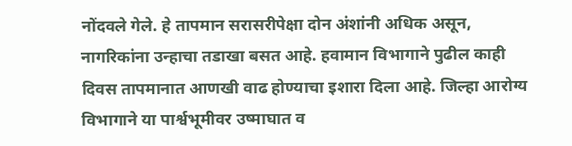नोंदवले गेले. हे तापमान सरासरीपेक्षा दोन अंशांनी अधिक असून, नागरिकांना उन्हाचा तडाखा बसत आहे. हवामान विभागाने पुढील काही दिवस तापमानात आणखी वाढ होण्याचा इशारा दिला आहे. जिल्हा आरोग्य विभागाने या पार्श्वभूमीवर उष्माघात व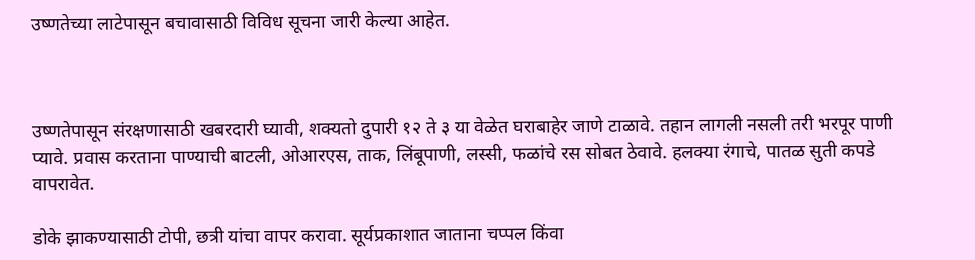उष्णतेच्या लाटेपासून बचावासाठी विविध सूचना जारी केल्या आहेत.



उष्णतेपासून संरक्षणासाठी खबरदारी घ्यावी, शक्यतो दुपारी १२ ते ३ या वेळेत घराबाहेर जाणे टाळावे. तहान लागली नसली तरी भरपूर पाणी प्यावे. प्रवास करताना पाण्याची बाटली, ओआरएस, ताक, लिंबूपाणी, लस्सी, फळांचे रस सोबत ठेवावे. हलक्या रंगाचे, पातळ सुती कपडे वापरावेत.

डोके झाकण्यासाठी टोपी, छत्री यांचा वापर करावा. सूर्यप्रकाशात जाताना चप्पल किंवा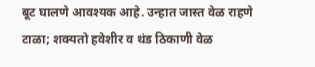बूट घालणे आवश्यक आहे. उन्हात जास्त वेळ राहणे टाळा; शक्यतो हवेशीर व थंड ठिकाणी वेळ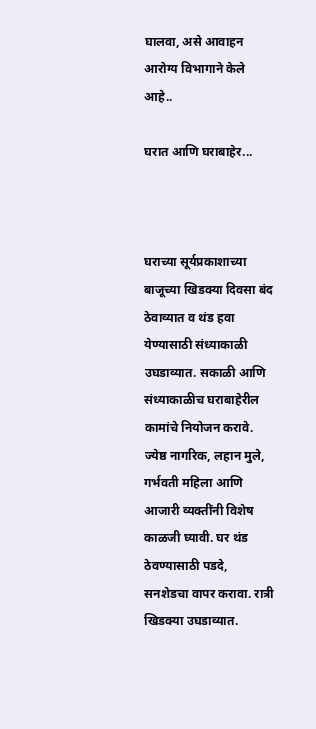घालवा, असे आवाहन आरोग्य विभागाने केले आहे..

घरात आणि घराबाहेर...



घराच्या सूर्यप्रकाशाच्या बाजूच्या खिडक्या दिवसा बंद ठेवाव्यात व थंड हवा येण्यासाठी संध्याकाळी उघडाव्यात. सकाळी आणि संध्याकाळीच घराबाहेरील कामांचे नियोजन करावे. ज्येष्ठ नागरिक, लहान मुले, गर्भवती महिला आणि आजारी व्यक्तींनी विशेष काळजी घ्यावी. घर थंड ठेवण्यासाठी पडदे, सनशेडचा वापर करावा. रात्री खिडक्या उघडाव्यात.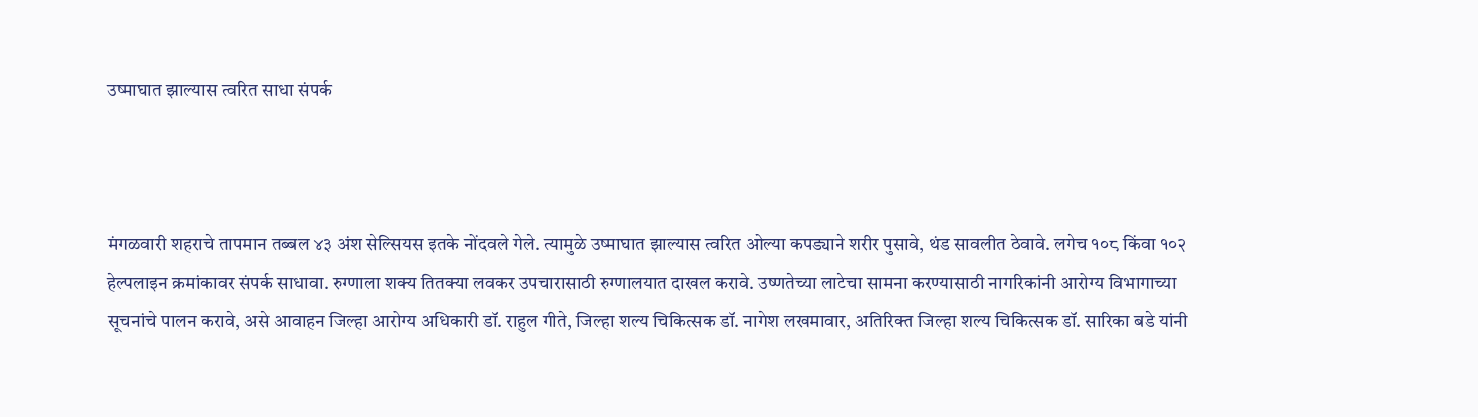उष्माघात झाल्यास त्वरित साधा संपर्क



मंगळवारी शहराचे तापमान तब्बल ४३ अंश सेल्सियस इतके नोंदवले गेले. त्यामुळे उष्माघात झाल्यास त्वरित ओल्या कपड्याने शरीर पुसावे, थंड सावलीत ठेवावे. लगेच १०८ किंवा १०२ हेल्पलाइन क्रमांकावर संपर्क साधावा. रुग्णाला शक्य तितक्या लवकर उपचारासाठी रुग्णालयात दाखल करावे. उष्णतेच्या लाटेचा सामना करण्यासाठी नागरिकांनी आरोग्य विभागाच्या सूचनांचे पालन करावे, असे आवाहन जिल्हा आरोग्य अधिकारी डॉ. राहुल गीते, जिल्हा शल्य चिकित्सक डॉ. नागेश लखमावार, अतिरिक्त जिल्हा शल्य चिकित्सक डॉ. सारिका बडे यांनी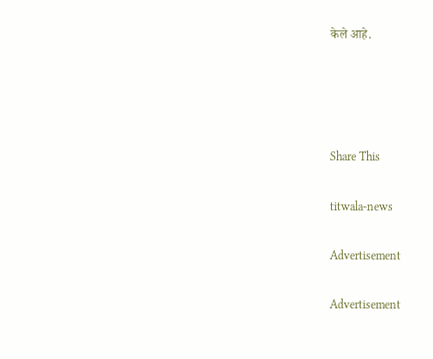केले आहे.




Share This

titwala-news

Advertisement

Advertisement